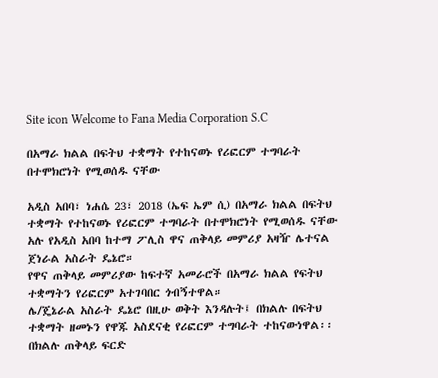Site icon Welcome to Fana Media Corporation S.C

በአማራ ክልል በፍትህ ተቋማት የተከናወኑ የሪፎርም ተግባራት በተሞክሮነት የሚወሰዱ ናቸው

አዲስ አበባ፣ ነሐሴ 23፣ 2018 (ኤፍ ኤም ሲ) በአማራ ክልል በፍትህ ተቋማት የተከናወኑ የሪፎርም ተግባራት በተሞክሮነት የሚወሰዱ ናቸው አሉ የአዲስ አበባ ከተማ ፖሊስ ዋና ጠቅላይ መምሪያ አዛዥ ሌተናል ጀነራል አስራት ዴኔሮ።
የዋና ጠቅላይ መምሪያው ከፍተኛ አመራሮች በአማራ ክልል የፍትህ ተቋማትን የሪፎርም አተገባበር ጎብኝተዋል።
ሌ/ጄኔራል አስራት ዴኔሮ በዚሁ ወቅት እንዳሉት፤ በክልሉ በፍትህ ተቋማት ዘመኑን የዋጁ አስደናቂ የሪፎርም ተግባራት ተከናውነዋል፡፡
በክልሉ ጠቅላይ ፍርድ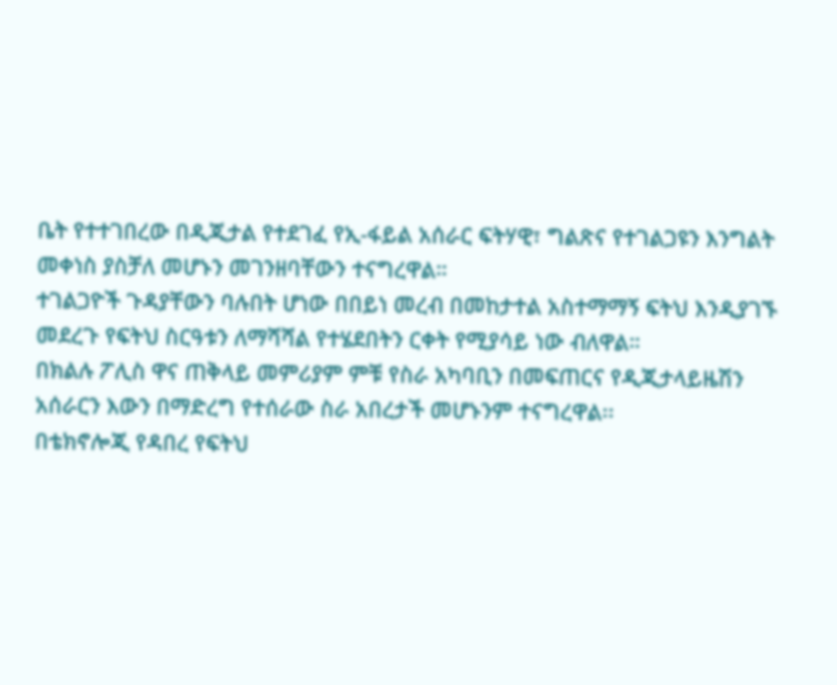ቤት የተተገበረው በዲጂታል የተደገፈ የኢ-ፋይል አሰራር ፍትሃዊ፣ ግልጽና የተገልጋዩን እንግልት መቀነስ ያስቻለ መሆኑን መገንዘባቸውን ተናግረዋል።
ተገልጋዮች ጉዳያቸውን ባሉበት ሆነው በበይነ መረብ በመከታተል አስተማማኝ ፍትህ እንዲያገኙ መደረጉ የፍትህ ስርዓቱን ለማሻሻል የተሄደበትን ርቀት የሚያሳይ ነው ብለዋል።
በክልሉ ፖሊስ ዋና ጠቅላይ መምሪያም ምቹ የስራ አካባቢን በመፍጠርና የዲጂታላይዜሽን አሰራርን እውን በማድረግ የተሰራው ስራ አበረታች መሆኑንም ተናግረዋል፡፡
በቴክኖሎጂ የዳበረ የፍትህ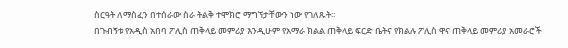ስርዓት ለማስፈን በተሰራው ስራ ትልቅ ተሞክሮ ማግኘታቸውን ነው የገለጹት፡፡
በጉብኝቱ የአዲስ አበባ ፖሊስ ጠቅላይ መምሪያ እንዲሁም የአማራ ክልል ጠቅላይ ፍርድ ቤትና የክልሉ ፖሊስ ዋና ጠቅላይ መምሪያ አመራሮች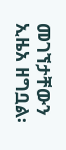መገኘታቸውን ኢዜአ ዘግቧል፡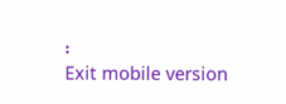፡
Exit mobile version